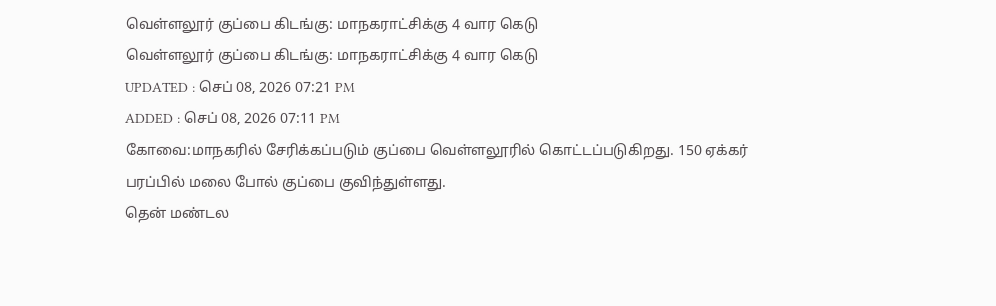வெள்ளலூர் குப்பை கிடங்கு: மாநகராட்சிக்கு 4 வார கெடு
வெள்ளலூர் குப்பை கிடங்கு: மாநகராட்சிக்கு 4 வார கெடு
UPDATED : செப் 08, 2026 07:21 PM
ADDED : செப் 08, 2026 07:11 PM
கோவை:மாநகரில் சேரிக்கப்படும் குப்பை வெள்ளலூரில் கொட்டப்படுகிறது. 150 ஏக்கர் பரப்பில் மலை போல் குப்பை குவிந்துள்ளது.
தென் மண்டல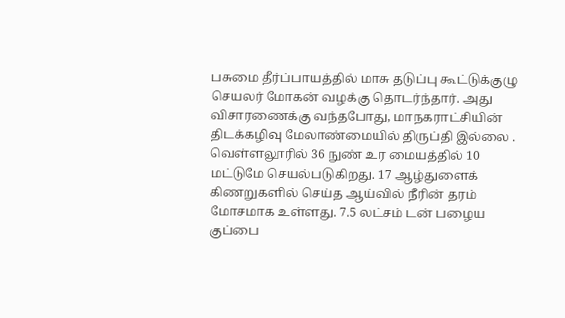பசுமை தீர்ப்பாயத்தில் மாசு தடுப்பு கூட்டுக்குழு செயலர் மோகன் வழக்கு தொடர்ந்தார். அது விசாரணைக்கு வந்தபோது, மாநகராட்சியின் திடக்கழிவு மேலாண்மையில் திருப்தி இல்லை . வெள்ளலூரில் 36 நுண் உர மையத்தில் 10 மட்டுமே செயல்படுகிறது. 17 ஆழ்துளைக் கிணறுகளில் செய்த ஆய்வில் நீரின் தரம் மோசமாக உள்ளது. 7.5 லட்சம் டன் பழைய குப்பை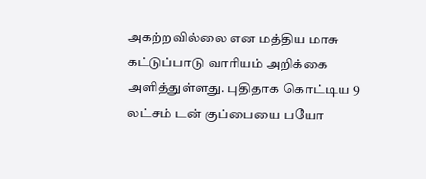அகற்றவில்லை என மத்திய மாசு கட்டுப்பாடு வாரியம் அறிக்கை அளித்துள்ளது. புதிதாக கொட்டிய 9 லட்சம் டன் குப்பையை பயோ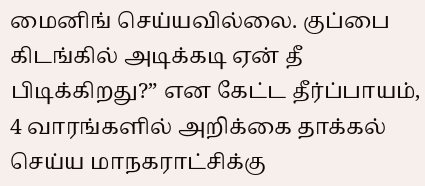மைனிங் செய்யவில்லை. குப்பை கிடங்கில் அடிக்கடி ஏன் தீ பிடிக்கிறது?” என கேட்ட தீர்ப்பாயம், 4 வாரங்களில் அறிக்கை தாக்கல் செய்ய மாநகராட்சிக்கு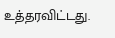உத்தரவிட்டது.